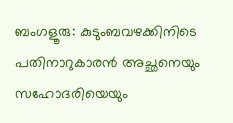ബംഗളൂരു: കുടുംബവഴക്കിനിടെ പതിനാറുകാരൻ അച്ഛനെയും സഹോദരിയെയും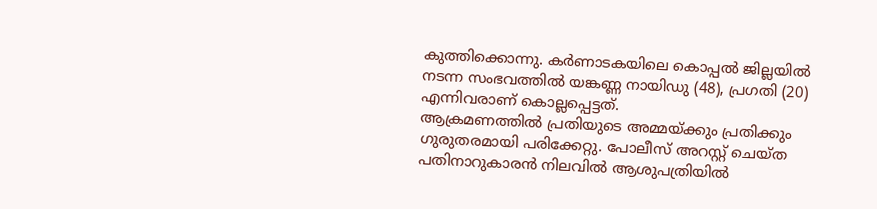കുത്തിക്കൊന്നു. കർണാടകയിലെ കൊപ്പൽ ജില്ലയിൽ നടന്ന സംഭവത്തിൽ യങ്കണ്ണ നായിഡു (48), പ്രഗതി (20) എന്നിവരാണ് കൊല്ലപ്പെട്ടത്.
ആക്രമണത്തിൽ പ്രതിയുടെ അമ്മയ്ക്കും പ്രതിക്കും ഗുരുതരമായി പരിക്കേറ്റു. പോലീസ് അറസ്റ്റ് ചെയ്ത പതിനാറുകാരൻ നിലവിൽ ആശുപത്രിയിൽ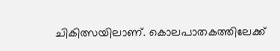ചികിത്സയിലാണ്. കൊലപാതകത്തിലേക്ക്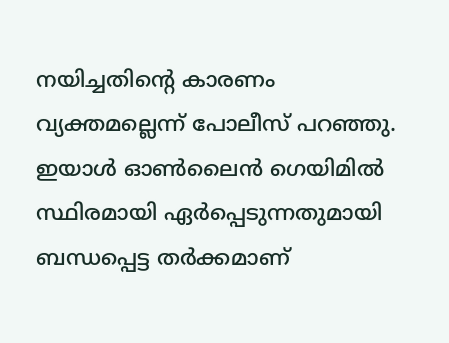നയിച്ചതിന്റെ കാരണം വ്യക്തമല്ലെന്ന് പോലീസ് പറഞ്ഞു.
ഇയാൾ ഓൺലൈൻ ഗെയിമിൽ സ്ഥിരമായി ഏർപ്പെടുന്നതുമായി ബന്ധപ്പെട്ട തർക്കമാണ്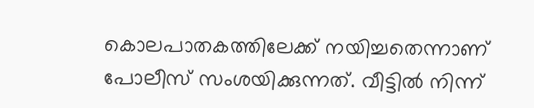കൊലപാതകത്തിലേക്ക് നയിച്ചതെന്നാണ് പോലീസ് സംശയിക്കുന്നത്. വീട്ടിൽ നിന്ന്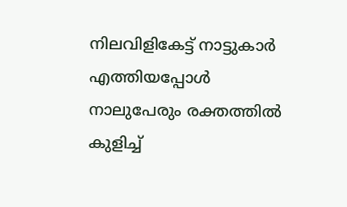നിലവിളികേട്ട് നാട്ടുകാർ എത്തിയപ്പോൾ നാലുപേരും രക്തത്തിൽ കുളിച്ച്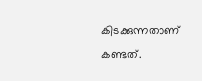കിടക്കുന്നതാണ് കണ്ടത്.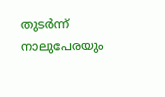തുടർന്ന് നാലുപേരയും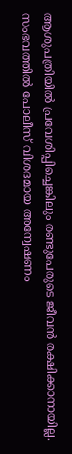ആശുപത്രിയിൽ പ്രവേശിപ്പിച്ചെങ്കിലും രണ്ടുപേരുടെ ജീവൻ രക്ഷിക്കാനായില്ല. സംഭവത്തിൽ പോലീസ് വിശദമായ അന്വേഷണം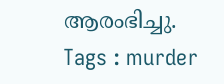ആരംഭിച്ചു.
Tags : murder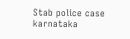Stab police case karnataka